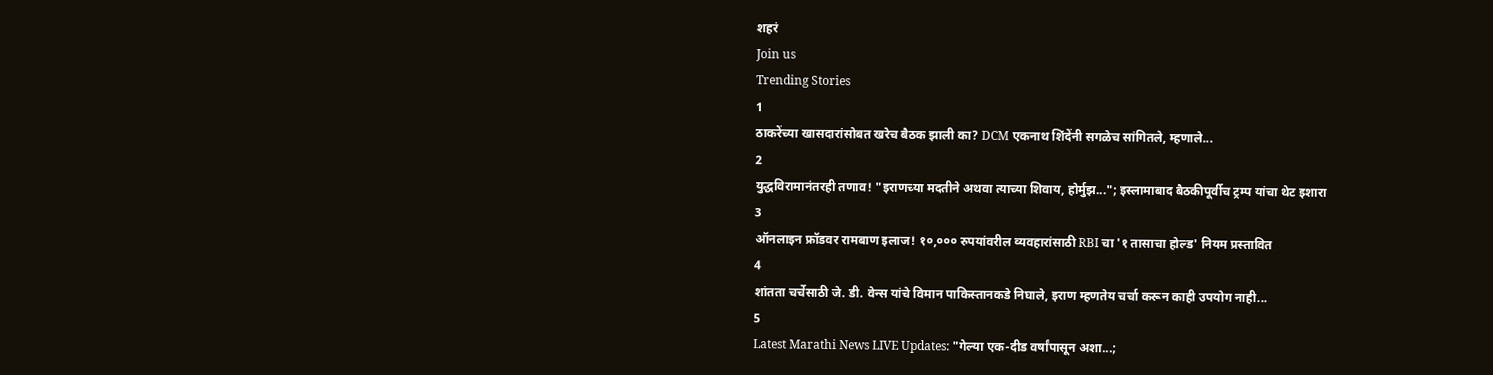शहरं
Join us
Trending Stories
1
ठाकरेंच्या खासदारांसोबत खरेच बैठक झाली का? DCM एकनाथ शिंदेंनी सगळेच सांगितले, म्हणाले...
2
युद्धविरामानंतरही तणाव! "इराणच्या मदतीने अथवा त्याच्या शिवाय, होर्मुझ..."; इस्लामाबाद बैठकीपूर्वीच ट्रम्प यांचा थेट इशारा
3
ऑनलाइन फ्रॉडवर रामबाण इलाज! १०,००० रुपयांवरील व्यवहारांसाठी RBI चा '१ तासाचा होल्ड' नियम प्रस्तावित
4
शांतता चर्चेसाठी जे. डी. वेन्स यांचे विमान पाकिस्तानकडे निघाले, इराण म्हणतेय चर्चा करून काही उपयोग नाही...
5
Latest Marathi News LIVE Updates: "गेल्या एक-दीड वर्षांपासून अशा...;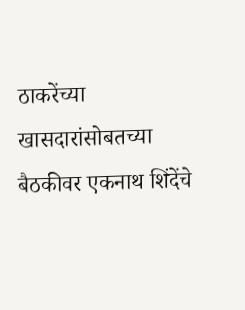ठाकरेंच्या खासदारांसोबतच्या बैठकीवर एकनाथ शिंदेंचे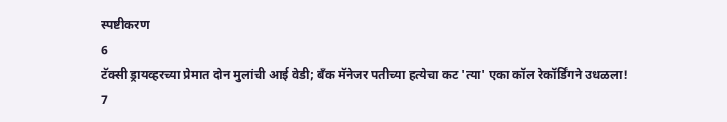स्पष्टीकरण
6
टॅक्सी ड्रायव्हरच्या प्रेमात दोन मुलांची आई वेडी; बँक मॅनेजर पतीच्या हत्येचा कट 'त्या' एका कॉल रेकॉर्डिंगने उधळला!
7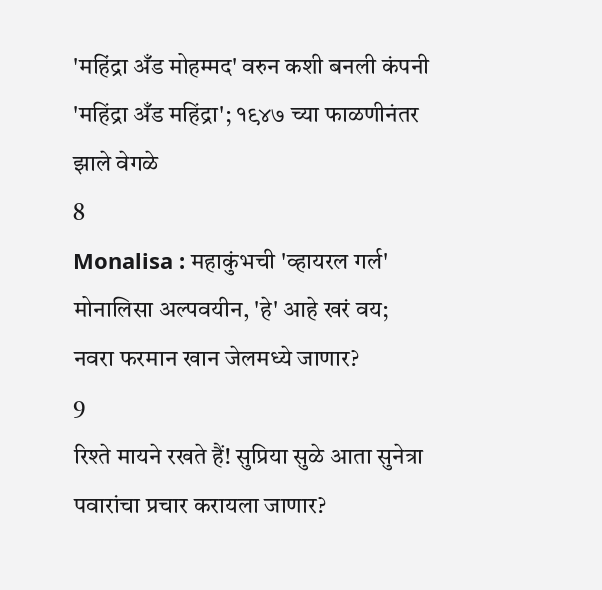'महिंद्रा अँड मोहम्मद' वरुन कशी बनली कंपनी 'महिंद्रा अँड महिंद्रा'; १९४७ च्या फाळणीनंतर झाले वेगळे
8
Monalisa : महाकुंभची 'व्हायरल गर्ल' मोनालिसा अल्पवयीन, 'हे' आहे खरं वय; नवरा फरमान खान जेलमध्ये जाणार?
9
रिश्ते मायने रखते हैं! सुप्रिया सुळे आता सुनेत्रा पवारांचा प्रचार करायला जाणार?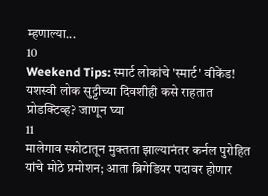म्हणाल्या...
10
Weekend Tips: स्मार्ट लोकांचे 'स्मार्ट' वीकेंड! यशस्वी लोक सुट्टीच्या दिवशीही कसे राहतात प्रोडक्टिव्ह? जाणून घ्या
11
मालेगाव स्फोटातून मुक्तता झाल्यानंतर कर्नल पुरोहित यांचे मोठे प्रमोशन; आता ब्रिगेडियर पदावर होणार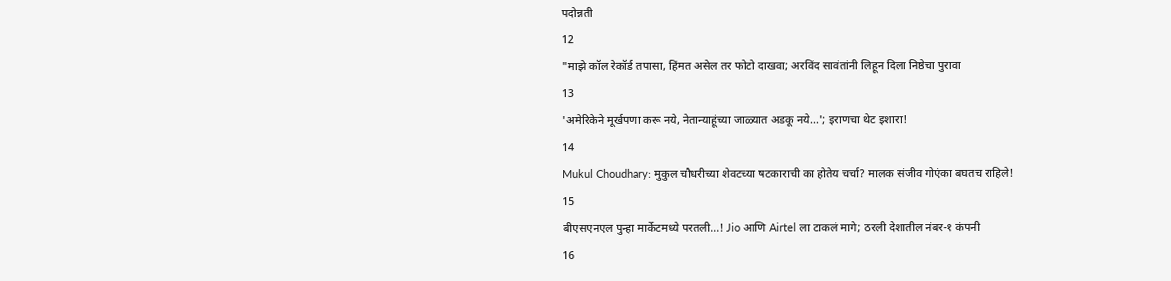पदोन्नती
12
"माझे कॉल रेकॉर्ड तपासा, हिंमत असेल तर फोटो दाखवा; अरविंद सावंतांनी लिहून दिला निष्ठेचा पुरावा
13
'अमेरिकेने मूर्खपणा करू नये, नेतान्याहूंच्या जाळ्यात अडकू नये...'; इराणचा थेट इशारा!
14
Mukul Choudhary: मुकुल चौधरीच्या शेवटच्या षटकाराची का होतेय चर्चा? मालक संजीव गोएंका बघतच राहिले!
15
बीएसएनएल पुन्हा मार्केटमध्ये परतली...! Jio आणि Airtel ला टाकलं मागे; ठरली देशातील नंबर-१ कंपनी
16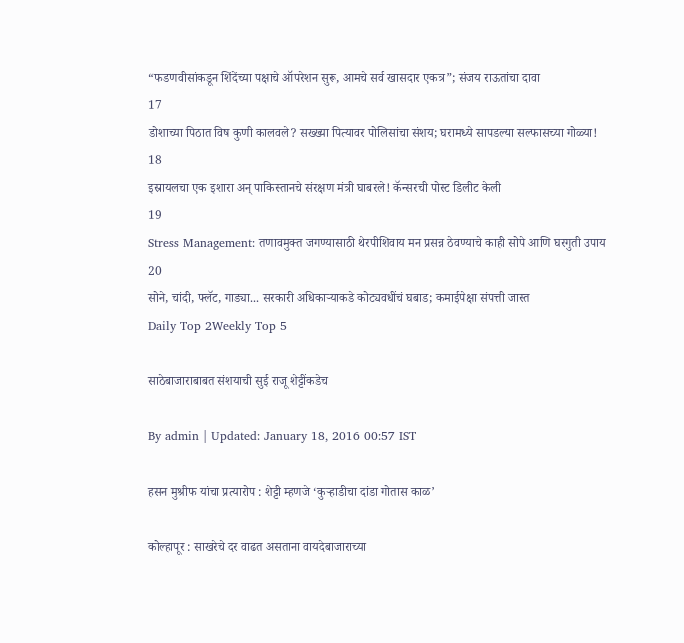“फडणवीसांकडून शिंदेंच्या पक्षाचे ऑपरेशन सुरू, आमचे सर्व खासदार एकत्र”; संजय राऊतांचा दावा
17
डोशाच्या पिठात विष कुणी कालवले? सख्ख्या पित्यावर पोलिसांचा संशय; घरामध्ये सापडल्या सल्फासच्या गोळ्या!
18
इस्रायलचा एक इशारा अन् पाकिस्तानचे संरक्षण मंत्री घाबरले! कॅन्सरची पोस्ट डिलीट केली
19
Stress Management: तणावमुक्त जगण्यासाठी थेरपीशिवाय मन प्रसन्न ठेवण्याचे काही सोपे आणि घरगुती उपाय
20
सोने, चांदी, फ्लॅट, गाड्या... सरकारी अधिकाऱ्याकडे कोट्यवधींचं घबाड; कमाईपेक्षा संपत्ती जास्त
Daily Top 2Weekly Top 5

साठेबाजाराबाबत संशयाची सुई राजू शेट्टींकडेच

By admin | Updated: January 18, 2016 00:57 IST

हसन मुश्रीफ यांचा प्रत्यारोप : शेट्टी म्हणजे ‘कुऱ्हाडीचा दांडा गोतास काळ’

कोल्हापूर : साखरेचे दर वाढत असताना वायदेबाजाराच्या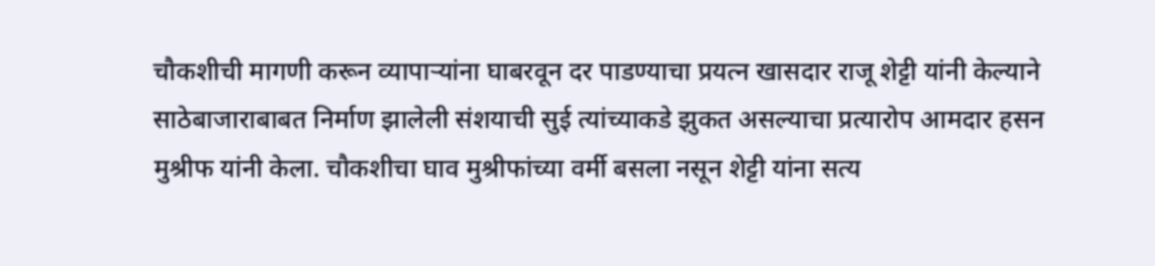चौकशीची मागणी करून व्यापाऱ्यांना घाबरवून दर पाडण्याचा प्रयत्न खासदार राजू शेट्टी यांनी केल्याने साठेबाजाराबाबत निर्माण झालेली संशयाची सुई त्यांच्याकडे झुकत असल्याचा प्रत्यारोप आमदार हसन मुश्रीफ यांनी केला. चौकशीचा घाव मुश्रीफांच्या वर्मी बसला नसून शेट्टी यांना सत्य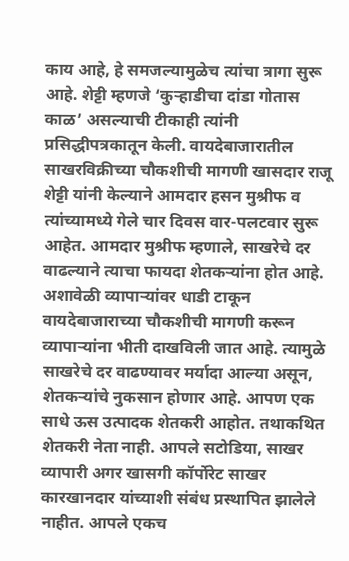काय आहे, हे समजल्यामुळेच त्यांचा त्रागा सुरू आहे. शेट्टी म्हणजे ‘कुऱ्हाडीचा दांडा गोतास काळ’ असल्याची टीकाही त्यांनी प्रसिद्धीपत्रकातून केली. वायदेबाजारातील साखरविक्रीच्या चौकशीची मागणी खासदार राजू शेट्टी यांनी केल्याने आमदार हसन मुश्रीफ व त्यांच्यामध्ये गेले चार दिवस वार-पलटवार सुरू आहेत. आमदार मुश्रीफ म्हणाले, साखरेचे दर वाढल्याने त्याचा फायदा शेतकऱ्यांना होत आहे. अशावेळी व्यापाऱ्यांवर धाडी टाकून वायदेबाजाराच्या चौकशीची मागणी करून व्यापाऱ्यांना भीती दाखविली जात आहे. त्यामुळे साखरेचे दर वाढण्यावर मर्यादा आल्या असून, शेतकऱ्यांचे नुकसान होणार आहे. आपण एक साधे ऊस उत्पादक शेतकरी आहोत. तथाकथित शेतकरी नेता नाही. आपले सटोडिया, साखर व्यापारी अगर खासगी कॉर्पोरेट साखर कारखानदार यांच्याशी संबंध प्रस्थापित झालेले नाहीत. आपले एकच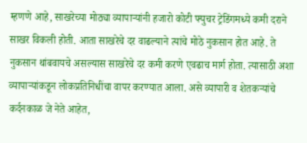म्हणणे आहे, साखरेच्या मोठ्या व्यापाऱ्यांनी हजारो कोटी फ्युचर ट्रेडिंगमध्ये कमी दराने साखर विकली होती. आता साखरेचे दर वाढल्याने त्यांचे मोठे नुकसान होत आहे. ते नुकसान थांबवायचे असल्यास साखरेचे दर कमी करणे एवढाच मार्ग होता. त्यासाठी अशा व्यापाऱ्यांकडून लोकप्रतिनिधींचा वापर करण्यात आला. असे व्यापारी व शेतकऱ्यांचे कर्दनकाळ जे नेते आहेत,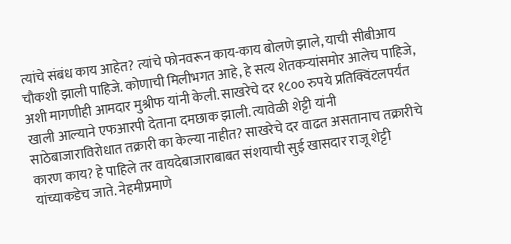त्यांचे संबंध काय आहेत? त्यांचे फोनवरून काय-काय बोलणे झाले, याची सीबीआय चौकशी झाली पाहिजे. कोणाची मिलीभगत आहे, हे सत्य शेतकऱ्यांसमोर आलेच पाहिजे, अशी मागणीही आमदार मुश्रीफ यांनी केली. साखरेचे दर १८०० रुपये प्रतिक्विंटलपर्यंत खाली आल्याने एफआरपी देताना दमछाक झाली. त्यावेळी शेट्टी यांनी साठेबाजाराविरोधात तक्रारी का केल्या नाहीत? साखरेचे दर वाढत असतानाच तक्रारीचे कारण काय? हे पाहिले तर वायदेबाजाराबाबत संशयाची सुई खासदार राजू शेट्टी यांच्याकडेच जाते. नेहमीप्रमाणे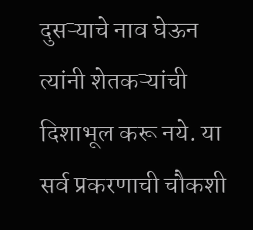दुसऱ्याचे नाव घेऊन त्यांनी शेतकऱ्यांची दिशाभूल करू नये. या सर्व प्रकरणाची चौकशी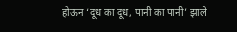होऊन ‘दूध का दूध, पानी का पानी’ झाले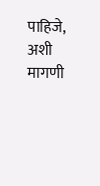पाहिजे, अशी मागणी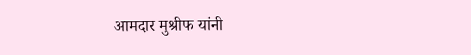आमदार मुश्रीफ यांनी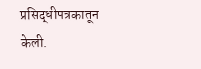प्रसिद्धीपत्रकातून केली.